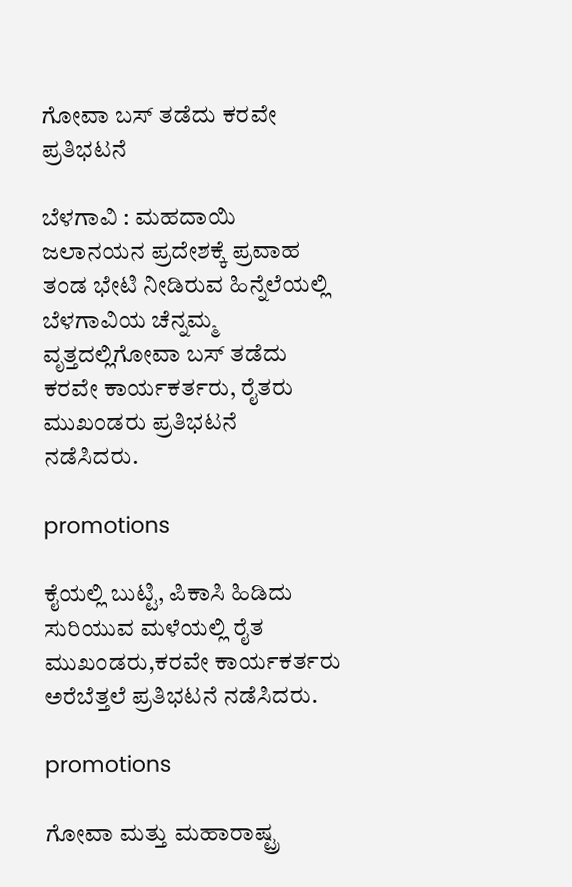ಗೋವಾ ಬಸ್ ತಡೆದು ಕರವೇ ಪ್ರತಿಭಟನೆ

ಬೆಳಗಾವಿ : ಮಹದಾಯಿ ಜಲಾನಯನ ಪ್ರದೇಶಕ್ಕೆ ಪ್ರವಾಹ ತಂಡ ಭೇಟಿ ನೀಡಿರುವ ಹಿನ್ನೆಲೆಯಲ್ಲಿ ಬೆಳಗಾವಿಯ ಚೆನ್ನಮ್ಮ ವೃತ್ತದಲ್ಲಿಗೋವಾ ಬಸ್ ತಡೆದು ಕರವೇ ಕಾರ್ಯಕರ್ತರು, ರೈತರು ಮುಖಂಡರು ಪ್ರತಿಭಟನೆ  ನಡೆಸಿದರು.

promotions

ಕೈಯಲ್ಲಿ ಬುಟ್ಟಿ, ಪಿಕಾಸಿ ಹಿಡಿದು ಸುರಿಯುವ ಮಳೆಯಲ್ಲಿ ರೈತ ಮುಖಂಡರು,ಕರವೇ ಕಾರ್ಯಕರ್ತರು ಅರೆಬೆತ್ತಲೆ ಪ್ರತಿಭಟನೆ ನಡೆಸಿದರು‌.

promotions

ಗೋವಾ ಮತ್ತು ಮಹಾರಾಷ್ಟ್ರ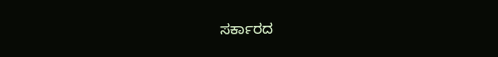ಸರ್ಕಾರದ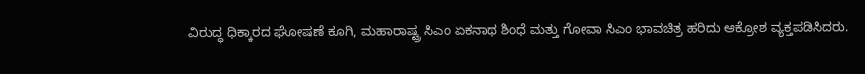ವಿರುದ್ಧ ಧಿಕ್ಕಾರದ ಘೋಷಣೆ ಕೂಗಿ, ಮಹಾರಾಷ್ಟ್ರ ಸಿಎಂ ಏಕನಾಥ ಶಿಂಧೆ ಮತ್ತು ಗೋವಾ ಸಿಎಂ ಭಾವಚಿತ್ರ ಹರಿದು ಆಕ್ರೋಶ ವ್ಯಕ್ತಪಡಿಸಿದರು.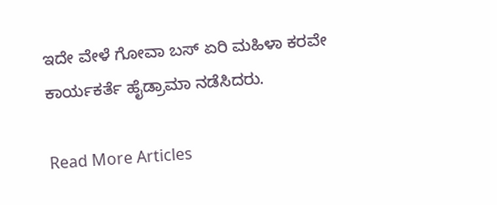ಇದೇ ವೇಳೆ ಗೋವಾ ಬಸ್ ಏರಿ ಮಹಿಳಾ ಕರವೇ ಕಾರ್ಯಕರ್ತೆ ಹೈಡ್ರಾಮಾ ನಡೆಸಿದರು.

Read More Articles